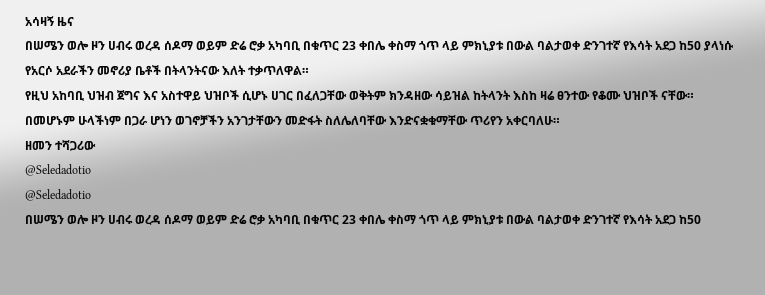አሳዛኝ ዜና
በሠሜን ወሎ ዞን ሀብሩ ወረዳ ሰዶማ ወይም ድሬ ሮቃ አካባቢ በቁጥር 23 ቀበሌ ቀስማ ጎጥ ላይ ምክኒያቱ በውል ባልታወቀ ድንገተኛ የእሳት አደጋ ከ50 ያላነሱ የአርሶ አደራችን መኖሪያ ቤቶች በትላንትናው እለት ተቃጥለዋል።
የዚህ አከባቢ ህዝብ ጀግና እና አስተዋይ ህዝቦች ሲሆኑ ሀገር በፈለጋቸው ወቅትም ክንዳዘው ሳይዝል ከትላንት እስከ ዛሬ ፀንተው የቆሙ ህዝቦች ናቸው።
በመሆኑም ሁላችነም በጋራ ሆነን ወገኖቻችን አንገታቸውን መድፋት ስለሌለባቸው እንድናቋቁማቸው ጥሪየን አቀርባለሁ።
ዘመን ተሻጋሪው
@Seledadotio
@Seledadotio
በሠሜን ወሎ ዞን ሀብሩ ወረዳ ሰዶማ ወይም ድሬ ሮቃ አካባቢ በቁጥር 23 ቀበሌ ቀስማ ጎጥ ላይ ምክኒያቱ በውል ባልታወቀ ድንገተኛ የእሳት አደጋ ከ50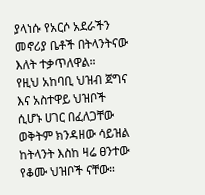ያላነሱ የአርሶ አደራችን መኖሪያ ቤቶች በትላንትናው እለት ተቃጥለዋል።
የዚህ አከባቢ ህዝብ ጀግና እና አስተዋይ ህዝቦች ሲሆኑ ሀገር በፈለጋቸው ወቅትም ክንዳዘው ሳይዝል ከትላንት እስከ ዛሬ ፀንተው የቆሙ ህዝቦች ናቸው።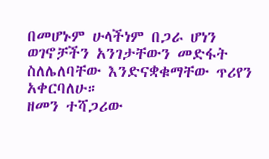በመሆኑም ሁላችነም በጋራ ሆነን ወገኖቻችን አንገታቸውን መድፋት ስለሌለባቸው እንድናቋቁማቸው ጥሪየን አቀርባለሁ።
ዘመን ተሻጋሪው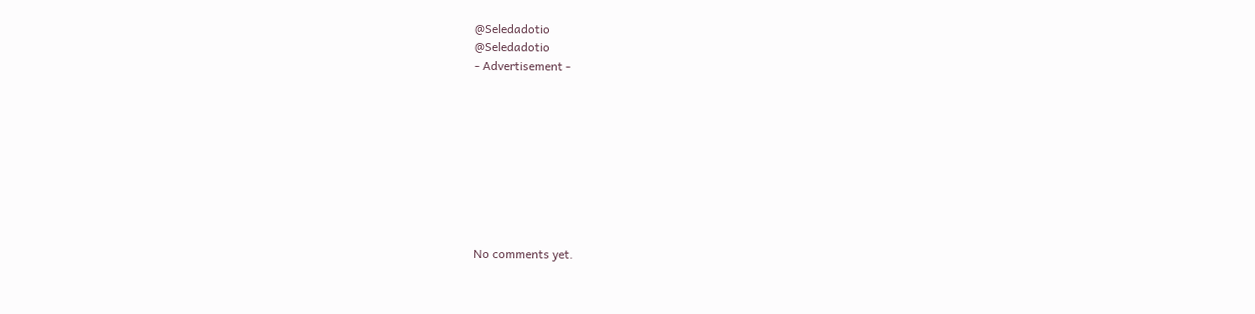@Seledadotio
@Seledadotio
- Advertisement -









No comments yet.